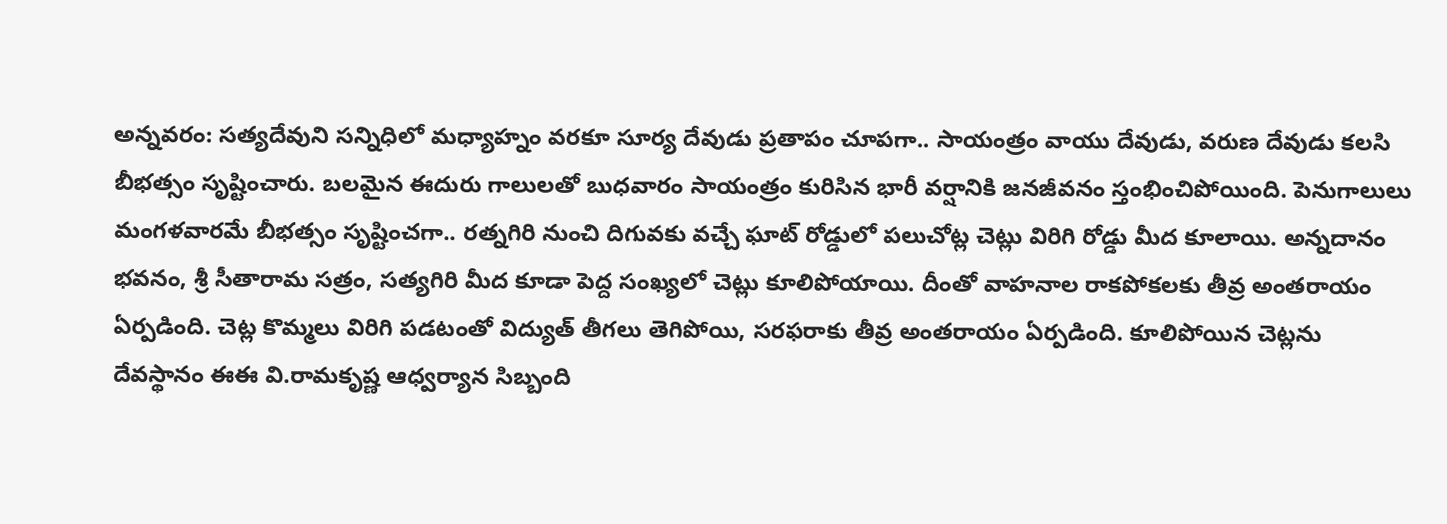అన్నవరం: సత్యదేవుని సన్నిధిలో మధ్యాహ్నం వరకూ సూర్య దేవుడు ప్రతాపం చూపగా.. సాయంత్రం వాయు దేవుడు, వరుణ దేవుడు కలసి బీభత్సం సృష్టించారు. బలమైన ఈదురు గాలులతో బుధవారం సాయంత్రం కురిసిన భారీ వర్షానికి జనజీవనం స్తంభించిపోయింది. పెనుగాలులు మంగళవారమే బీభత్సం సృష్టించగా.. రత్నగిరి నుంచి దిగువకు వచ్చే ఘాట్ రోడ్డులో పలుచోట్ల చెట్లు విరిగి రోడ్డు మీద కూలాయి. అన్నదానం భవనం, శ్రీ సీతారామ సత్రం, సత్యగిరి మీద కూడా పెద్ద సంఖ్యలో చెట్లు కూలిపోయాయి. దీంతో వాహనాల రాకపోకలకు తీవ్ర అంతరాయం ఏర్పడింది. చెట్ల కొమ్మలు విరిగి పడటంతో విద్యుత్ తీగలు తెగిపోయి, సరఫరాకు తీవ్ర అంతరాయం ఏర్పడింది. కూలిపోయిన చెట్లను దేవస్థానం ఈఈ వి.రామకృష్ణ ఆధ్వర్యాన సిబ్బంది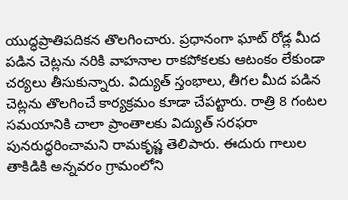యుద్ధప్రాతిపదికన తొలగించారు. ప్రధానంగా ఘాట్ రోడ్ల మీద పడిన చెట్లను నరికి వాహనాల రాకపోకలకు ఆటంకం లేకుండా చర్యలు తీసుకున్నారు. విద్యుత్ స్తంభాలు, తీగల మీద పడిన చెట్లను తొలగించే కార్యక్రమం కూడా చేపట్టారు. రాత్రి 8 గంటల సమయానికి చాలా ప్రాంతాలకు విద్యుత్ సరఫరా పునరుద్ధరించామని రామకృష్ణ తెలిపారు. ఈదురు గాలుల తాకిడికి అన్నవరం గ్రామంలోని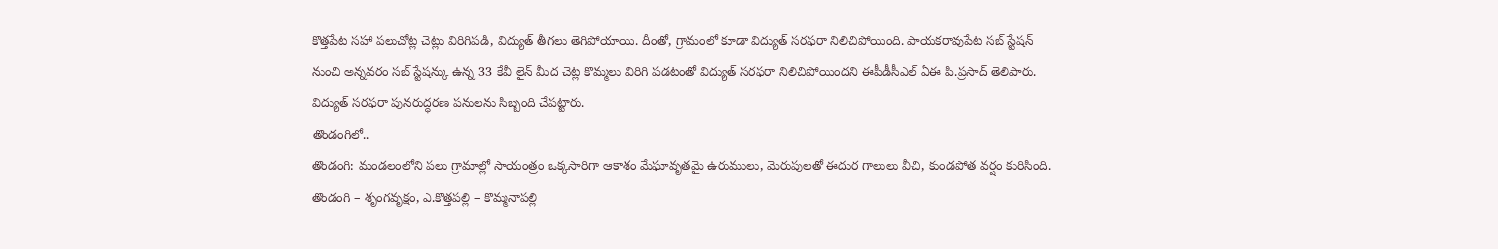కొత్తపేట సహా పలుచోట్ల చెట్లు విరిగిపడి, విద్యుత్ తీగలు తెగిపోయాయి. దీంతో, గ్రామంలో కూడా విద్యుత్ సరఫరా నిలిచిపోయింది. పాయకరావుపేట సబ్ స్టేషన్ నుంచి అన్నవరం సబ్ స్టేషన్కు ఉన్న 33 కేవీ లైన్ మీద చెట్ల కొమ్మలు విరిగి పడటంతో విద్యుత్ సరఫరా నిలిచిపోయిందని ఈపీడీసీఎల్ ఏఈ పి.ప్రసాద్ తెలిపారు. విద్యుత్ సరఫరా పునరుద్ధరణ పనులను సిబ్బంది చేపట్టారు.
తొండంగిలో..
తొండంగి: మండలంలోని పలు గ్రామాల్లో సాయంత్రం ఒక్కసారిగా ఆకాశం మేఘావృతమై ఉరుములు, మెరుపులతో ఈదుర గాలులు వీచి, కుండపోత వర్షం కురిసింది. తొండంగి – శృంగవృక్షం, ఎ.కొత్తపల్లి – కొమ్మనాపల్లి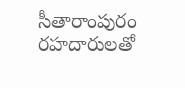సీతారాంపురం రహదారులతో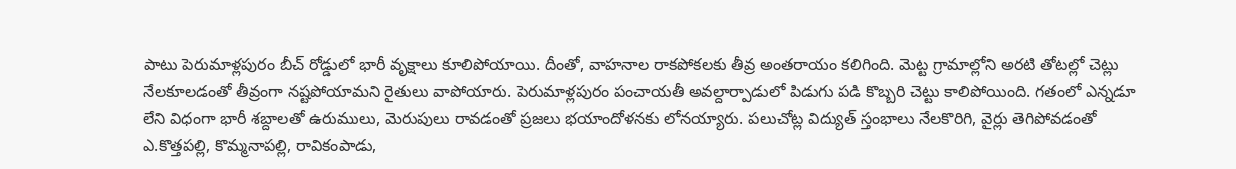పాటు పెరుమాళ్లపురం బీచ్ రోడ్డులో భారీ వృక్షాలు కూలిపోయాయి. దీంతో, వాహనాల రాకపోకలకు తీవ్ర అంతరాయం కలిగింది. మెట్ట గ్రామాల్లోని అరటి తోటల్లో చెట్లు నేలకూలడంతో తీవ్రంగా నష్టపోయామని రైతులు వాపోయారు. పెరుమాళ్లపురం పంచాయతీ అవల్దార్పాడులో పిడుగు పడి కొబ్బరి చెట్టు కాలిపోయింది. గతంలో ఎన్నడూ లేని విధంగా భారీ శబ్దాలతో ఉరుములు, మెరుపులు రావడంతో ప్రజలు భయాందోళనకు లోనయ్యారు. పలుచోట్ల విద్యుత్ స్తంభాలు నేలకొరిగి, వైర్లు తెగిపోవడంతో ఎ.కొత్తపల్లి, కొమ్మనాపల్లి, రావికంపాడు,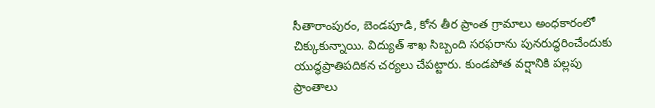సీతారాంపురం, బెండపూడి, కోన తీర ప్రాంత గ్రామాలు అంధకారంలో చిక్కుకున్నాయి. విద్యుత్ శాఖ సిబ్బంది సరఫరాను పునరుద్ధరించేందుకు యుద్ధప్రాతిపదికన చర్యలు చేపట్టారు. కుండపోత వర్షానికి పల్లపు ప్రాంతాలు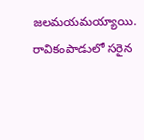జలమయమయ్యాయి. రావికంపాడులో సరైన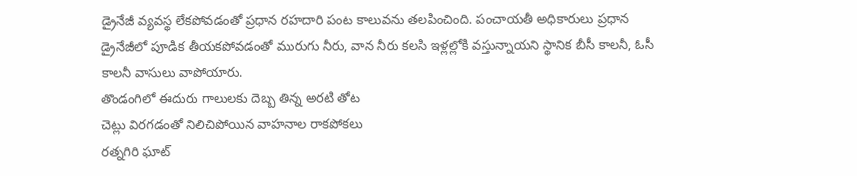డ్రైనేజీ వ్యవస్థ లేకపోవడంతో ప్రధాన రహదారి పంట కాలువను తలపించింది. పంచాయతీ అధికారులు ప్రధాన డ్రైనేజీలో పూడిక తీయకపోవడంతో మురుగు నీరు, వాన నీరు కలసి ఇళ్లల్లోకి వస్తున్నాయని స్థానిక బీసీ కాలనీ, ఓసీ కాలనీ వాసులు వాపోయారు.
తొండంగిలో ఈదురు గాలులకు దెబ్బ తిన్న అరటి తోట
చెట్లు విరగడంతో నిలిచిపోయిన వాహనాల రాకపోకలు
రత్నగిరి ఘాట్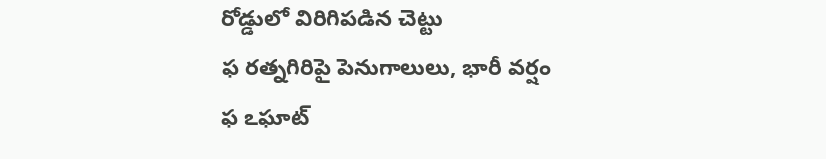రోడ్డులో విరిగిపడిన చెట్టు
ఫ రత్నగిరిపై పెనుగాలులు, భారీ వర్షం
ఫ ఽఘాట్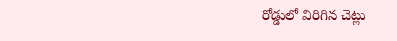రోడ్డులో విరిగిన చెట్లు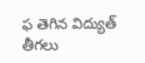ఫ తెగిన విద్యుత్ తీగలు